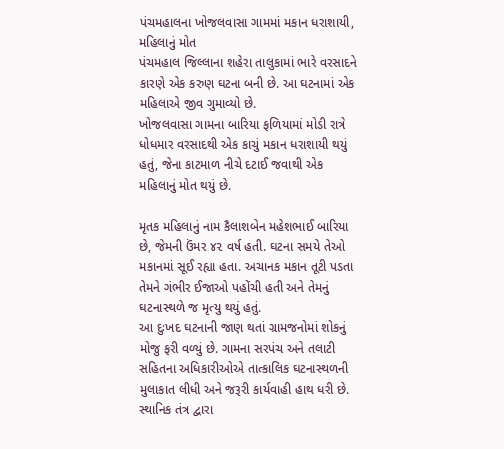પંચમહાલના ખોજલવાસા ગામમાં મકાન ધરાશાયી, મહિલાનું મોત
પંચમહાલ જિલ્લાના શહેરા તાલુકામાં ભારે વરસાદને કારણે એક કરુણ ઘટના બની છે. આ ઘટનામાં એક મહિલાએ જીવ ગુમાવ્યો છે.
ખોજલવાસા ગામના બારિયા ફળિયામાં મોડી રાત્રે ધોધમાર વરસાદથી એક કાચું મકાન ધરાશાયી થયું હતું, જેના કાટમાળ નીચે દટાઈ જવાથી એક મહિલાનું મોત થયું છે.

મૃતક મહિલાનું નામ કૈલાશબેન મહેશભાઈ બારિયા છે, જેમની ઉંમર ૪૨ વર્ષ હતી. ઘટના સમયે તેઓ મકાનમાં સૂઈ રહ્યા હતા. અચાનક મકાન તૂટી પડતા તેમને ગંભીર ઈજાઓ પહોંચી હતી અને તેમનું ઘટનાસ્થળે જ મૃત્યુ થયું હતું.
આ દુઃખદ ઘટનાની જાણ થતાં ગ્રામજનોમાં શોકનું મોજુ ફરી વળ્યું છે. ગામના સરપંચ અને તલાટી સહિતના અધિકારીઓએ તાત્કાલિક ઘટનાસ્થળની મુલાકાત લીધી અને જરૂરી કાર્યવાહી હાથ ધરી છે. સ્થાનિક તંત્ર દ્વારા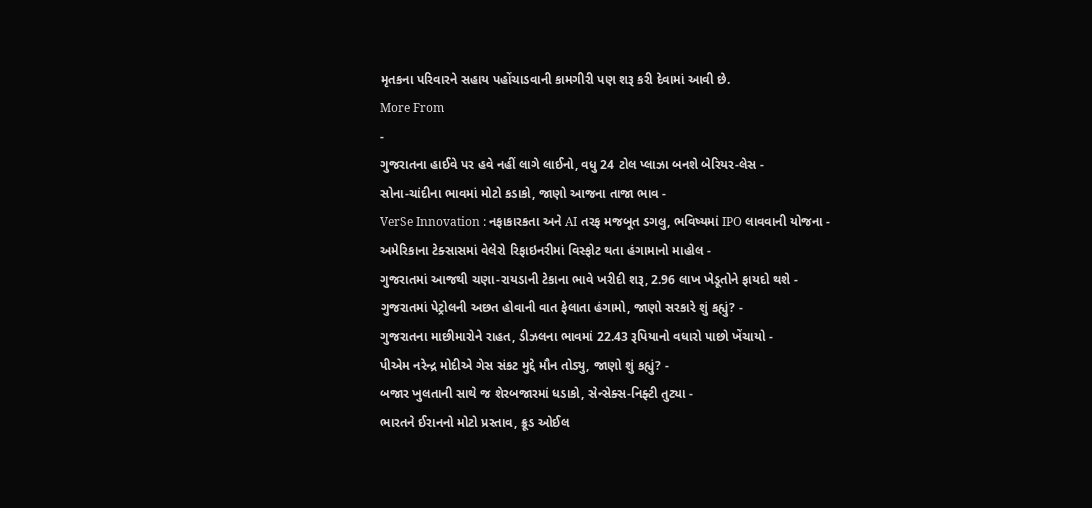મૃતકના પરિવારને સહાય પહોંચાડવાની કામગીરી પણ શરૂ કરી દેવામાં આવી છે.
More From
-
ગુજરાતના હાઈવે પર હવે નહીં લાગે લાઈનો, વધુ 24 ટોલ પ્લાઝા બનશે બેરિયર-લેસ -
સોના-ચાંદીના ભાવમાં મોટો કડાકો, જાણો આજના તાજા ભાવ -
VerSe Innovation : નફાકારકતા અને AI તરફ મજબૂત ડગલુ, ભવિષ્યમાં IPO લાવવાની યોજના -
અમેરિકાના ટેક્સાસમાં વેલેરો રિફાઇનરીમાં વિસ્ફોટ થતા હંગામાનો માહોલ -
ગુજરાતમાં આજથી ચણા-રાયડાની ટેકાના ભાવે ખરીદી શરૂ, 2.96 લાખ ખેડૂતોને ફાયદો થશે -
ગુજરાતમાં પેટ્રોલની અછત હોવાની વાત ફેલાતા હંગામો, જાણો સરકારે શું કહ્યું? -
ગુજરાતના માછીમારોને રાહત, ડીઝલના ભાવમાં 22.43 રૂપિયાનો વધારો પાછો ખેંચાયો -
પીએમ નરેન્દ્ર મોદીએ ગેસ સંકટ મુદ્દે મૌન તોડ્યુ, જાણો શું કહ્યું? -
બજાર ખુલતાની સાથે જ શેરબજારમાં ધડાકો, સેન્સેક્સ-નિફ્ટી તુટ્યા -
ભારતને ઈરાનનો મોટો પ્રસ્તાવ, ક્રૂડ ઓઈલ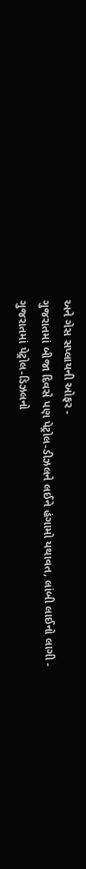અને ગેસ સપ્લાયની ઓફર -
ગુજરાતમાં બીજા દિવસે પણ પેટ્રોલ-ડીઝલને લઈને હંગામો યથાવત, લાંબી લાઈનો લાગી -
ગુજરાતમાં પેટ્રોલ-ડિઝલનો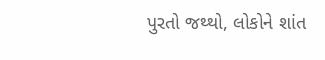પુરતો જથ્થો, લોકોને શાંત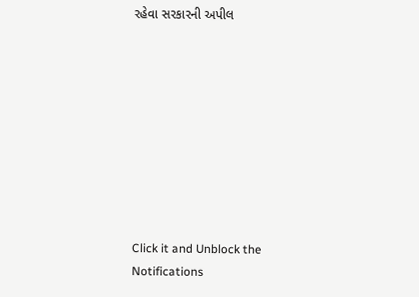રહેવા સરકારની અપીલ









Click it and Unblock the Notifications